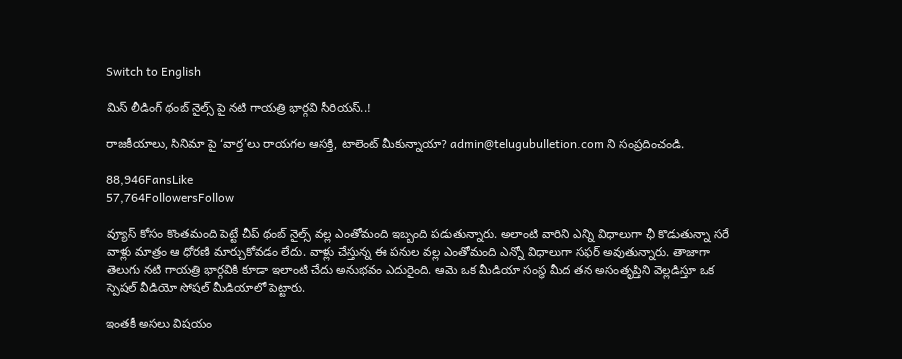Switch to English

మిస్ లీడింగ్ థంబ్ నైల్స్ పై నటి గాయత్రి భార్గవి సీరియస్..!

రాజకీయాలు, సినిమా పై ‘వార్త’లు రాయగల ఆసక్తి, టాలెంట్ మీకున్నాయా? admin@telugubulletion.com ని సంప్రదించండి.

88,946FansLike
57,764FollowersFollow

వ్యూస్ కోసం కొంతమంది పెట్టే చీప్ థంబ్ నైల్స్ వల్ల ఎంతోమంది ఇబ్బంది పడుతున్నారు. అలాంటి వారిని ఎన్ని విధాలుగా ఛీ కొడుతున్నా సరే వాళ్లు మాత్రం ఆ ధోరణి మార్చుకోవడం లేదు. వాళ్లు చేస్తున్న ఈ పనుల వల్ల ఎంతోమంది ఎన్నో విధాలుగా సఫర్ అవుతున్నారు. తాజాగా తెలుగు నటి గాయత్రి భార్గవికి కూడా ఇలాంటి చేదు అనుభవం ఎదురైంది. ఆమె ఒక మీడియా సంస్థ మీద తన అసంతృప్తిని వెల్లడిస్తూ ఒక స్పెషల్ వీడియో సోషల్ మీడియాలో పెట్టారు.

ఇంతకీ అసలు విషయం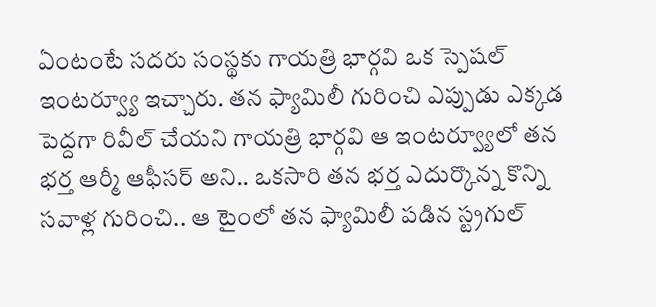ఏంటంటే సదరు సంస్థకు గాయత్రి భార్గవి ఒక స్పెషల్ ఇంటర్వ్యూ ఇచ్చారు. తన ఫ్యామిలీ గురించి ఎప్పుడు ఎక్కడ పెద్దగా రివీల్ చేయని గాయత్రి భార్గవి ఆ ఇంటర్వ్యూలో తన భర్త ఆర్మీ ఆఫీసర్ అని.. ఒకసారి తన భర్త ఎదుర్కొన్న కొన్ని సవాళ్ల గురించి.. ఆ టైంలో తన ఫ్యామిలీ పడిన స్ట్రగుల్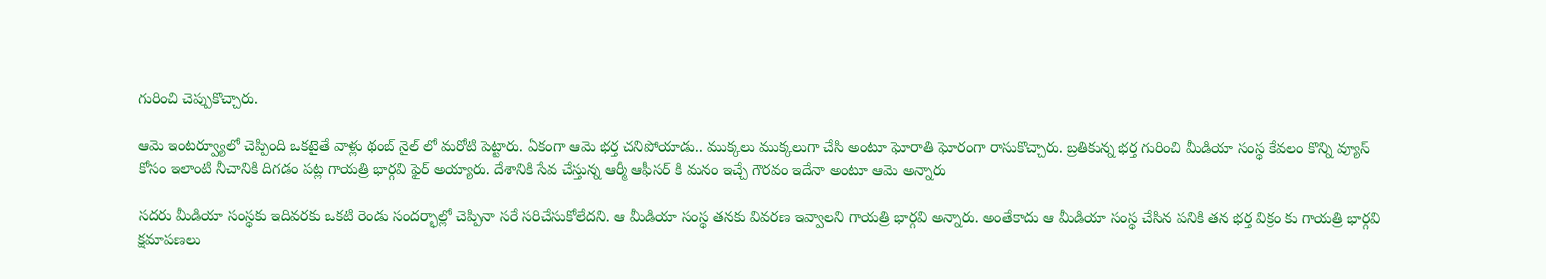గురించి చెప్పుకొచ్చారు.

ఆమె ఇంటర్వ్యూలో చెప్పింది ఒకటైతే వాళ్లు థంబ్ నైల్ లో మరోటి పెట్టారు. ఏకంగా ఆమె భర్త చనిపోయాడు.. ముక్కలు ముక్కలుగా చేసి అంటూ ఘోరాతి ఘోరంగా రాసుకొచ్చారు. బ్రతికున్న భర్త గురించి మీడియా సంస్థ కేవలం కొన్ని వ్యూస్ కోసం ఇలాంటి నీచానికి దిగడం పట్ల గాయత్రి భార్గవి ఫైర్ అయ్యారు. దేశానికి సేవ చేస్తున్న ఆర్మీ ఆఫీసర్ కి మనం ఇచ్చే గౌరవం ఇదేనా అంటూ ఆమె అన్నారు

సదరు మీడియా సంస్థకు ఇదివరకు ఒకటి రెండు సందర్భాల్లో చెప్పినా సరే సరిచేసుకోలేదని. ఆ మీడియా సంస్థ తనకు వివరణ ఇవ్వాలని గాయత్రి భార్గవి అన్నారు. అంతేకాదు ఆ మీడియా సంస్థ చేసిన పనికి తన భర్త విక్రం కు గాయత్రి భార్గవి క్షమాపణలు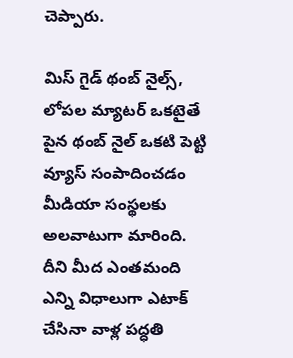చెప్పారు.

మిస్ గైడ్ థంబ్ నైల్స్, లోపల మ్యాటర్ ఒకటైతే పైన థంబ్ నైల్ ఒకటి పెట్టి వ్యూస్ సంపాదించడం మీడియా సంస్థలకు అలవాటుగా మారింది. దీని మీద ఎంతమంది ఎన్ని విధాలుగా ఎటాక్ చేసినా వాళ్ల పద్ధతి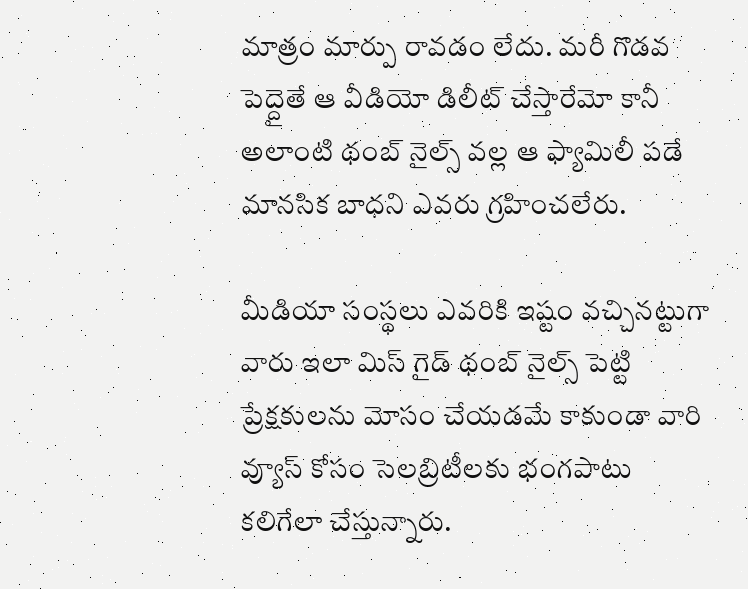మాత్రం మార్పు రావడం లేదు. మరీ గొడవ పెద్దైతే ఆ వీడియో డిలీట్ చేస్తారేమో కానీ అలాంటి థంబ్ నైల్స్ వల్ల ఆ ఫ్యామిలీ పడే మానసిక బాధని ఎవరు గ్రహించలేరు.

మీడియా సంస్థలు ఎవరికి ఇష్టం వచ్చినట్టుగా వారు ఇలా మిస్ గైడ్ థంబ్ నైల్స్ పెట్టి ప్రేక్షకులను మోసం చేయడమే కాకుండా వారి వ్యూస్ కోసం సెలబ్రిటీలకు భంగపాటు కలిగేలా చేస్తున్నారు.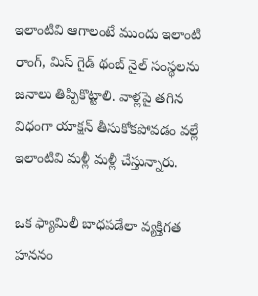ఇలాంటివి ఆగాలంటే ముందు ఇలాంటి రాంగ్, మిస్ గైడ్ థంబ్ నైల్ సంస్థలను జనాలు తిప్పికొట్టాలి. వాళ్లపై తగిన విధంగా యాక్షన్ తీసుకోకపోవడం వల్లే ఇలాంటివి మళ్లీ మళ్లీ చేస్తున్నారు.

ఒక ఫ్యామిలీ బాధపడేలా వ్యక్తిగత హననం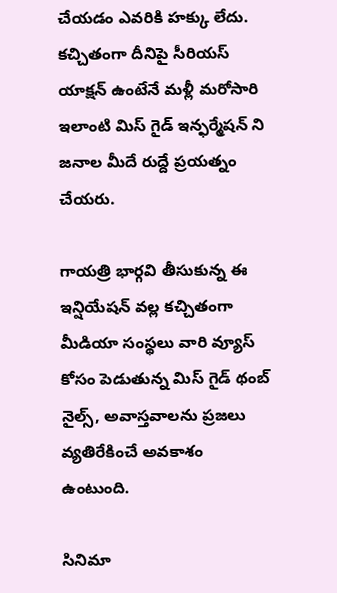చేయడం ఎవరికి హక్కు లేదు. కచ్చితంగా దీనిపై సీరియస్ యాక్షన్ ఉంటేనే మళ్లీ మరోసారి ఇలాంటి మిస్ గైడ్ ఇన్ఫర్మేషన్ ని జనాల మీదే రుద్దే ప్రయత్నం చేయరు.

గాయత్రి భార్గవి తీసుకున్న ఈ ఇన్షియేషన్ వల్ల కచ్చితంగా మీడియా సంస్థలు వారి వ్యూస్ కోసం పెడుతున్న మిస్ గైడ్ థంబ్ నైల్స్, అవాస్తవాలను ప్రజలు వ్యతిరేకించే అవకాశం ఉంటుంది.

సినిమా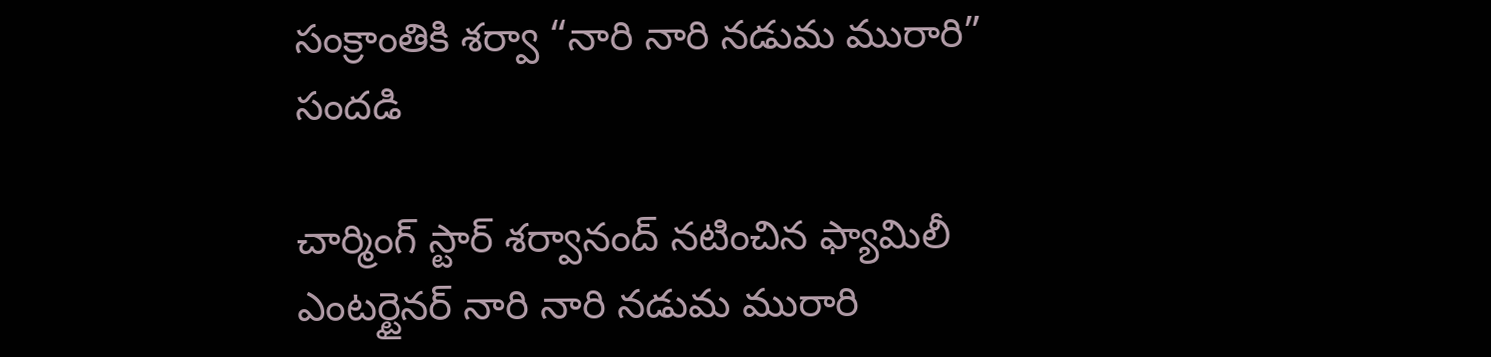సంక్రాంతికి శర్వా “నారి నారి నడుమ మురారి” సందడి

చార్మింగ్ స్టార్ శర్వానంద్ నటించిన ఫ్యామిలీ ఎంటర్టైనర్ నారి నారి నడుమ మురారి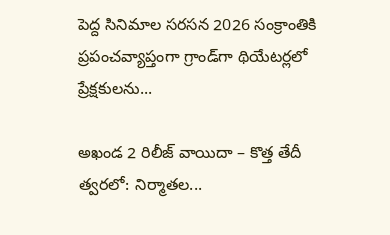పెద్ద సినిమాల సరసన 2026 సంక్రాంతికి ప్రపంచవ్యాప్తంగా గ్రాండ్‌గా థియేటర్లలో ప్రేక్షకులను...

అఖండ 2 రిలీజ్ వాయిదా – కొత్త తేదీ త్వరలో: నిర్మాతల...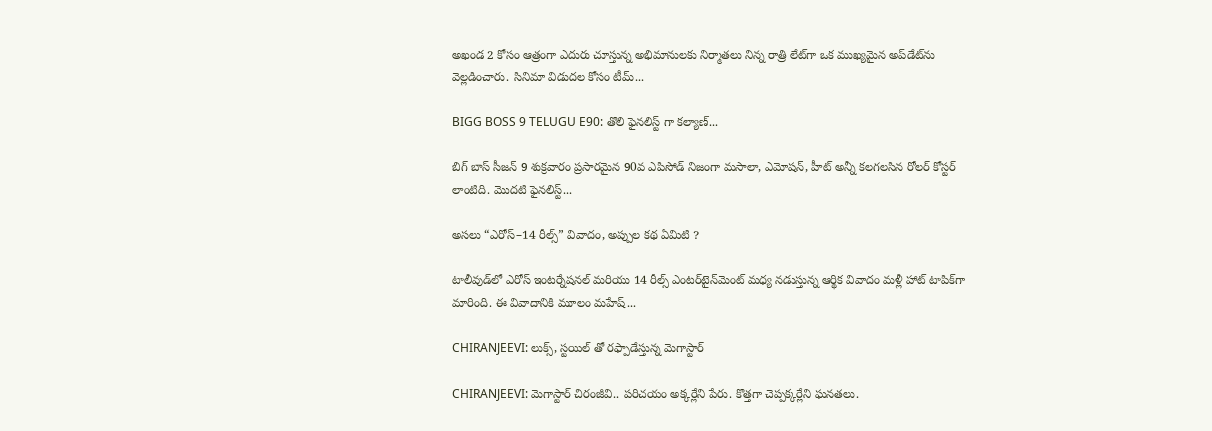అఖండ 2 కోసం ఆత్రంగా ఎదురు చూస్తున్న అభిమానులకు నిర్మాతలు నిన్న రాత్రి లేట్‌గా ఒక ముఖ్యమైన అప్‌డేట్‌ను వెల్లడించారు. సినిమా విడుదల కోసం టీమ్...

BIGG BOSS 9 TELUGU E90: తొలి ఫైనలిస్ట్ గా కల్యాణ్...

బిగ్ బాస్ సీజన్ 9 శుక్రవారం ప్రసారమైన 90వ ఎపిసోడ్ నిజంగా మసాలా, ఎమోషన్, హీట్‌ అన్నీ కలగలసిన రోలర్ కోస్టర్ లాంటిది. మొదటి ఫైనలిస్ట్...

అసలు “ఎరోస్–14 రీల్స్” వివాదం, అప్పుల కథ ఏమిటి ?

టాలీవుడ్‌లో ఎరోస్ ఇంటర్నేషనల్ మరియు 14 రీల్స్ ఎంటర్‌టైన్‌మెంట్ మధ్య నడుస్తున్న ఆర్థిక వివాదం మళ్లీ హాట్ టాపిక్‌గా మారింది. ఈ వివాదానికి మూలం మహేష్...

CHIRANJEEVI: లుక్స్, స్టయిల్ తో రఫ్పాడేస్తున్న మెగాస్టార్

CHIRANJEEVI: మెగాస్టార్ చిరంజీవి.. పరిచయం అక్కర్లేని పేరు. కొత్తగా చెప్పక్కర్లేని ఘనతలు.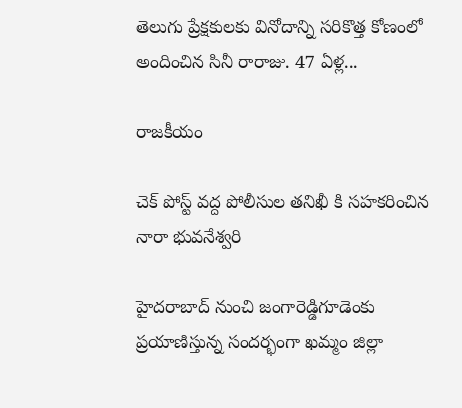తెలుగు ప్రేక్షకులకు వినోదాన్ని సరికొత్త కోణంలో అందించిన సినీ రారాజు. 47 ఏళ్ల...

రాజకీయం

చెక్ పోస్ట్ వద్ద పోలీసుల తనిఖీ కి సహకరించిన నారా భువనేశ్వరి

హైదరాబాద్ నుంచి జంగారెడ్డిగూడెంకు ప్రయాణిస్తున్న సందర్భంగా ఖమ్మం జిల్లా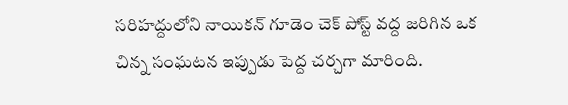సరిహద్దులోని నాయికన్ గూడెం చెక్ పోస్ట్ వద్ద జరిగిన ఒక చిన్న సంఘటన ఇప్పుడు పెద్ద చర్చగా మారింది.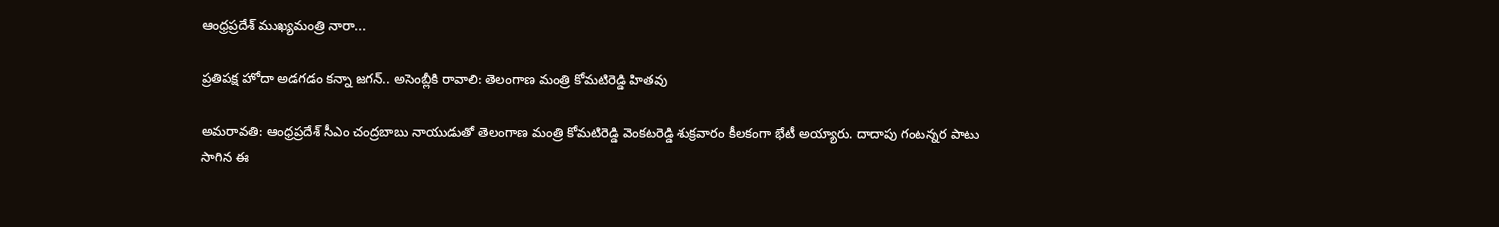ఆంధ్రప్రదేశ్ ముఖ్యమంత్రి నారా...

ప్రతిపక్ష హోదా అడగడం కన్నా జగన్.. అసెంబ్లీకి రావాలి: తెలంగాణ మంత్రి కోమటిరెడ్డి హితవు

అమరావతి: ఆంధ్రప్రదేశ్ సీఎం చంద్రబాబు నాయుడుతో తెలంగాణ మంత్రి కోమటిరెడ్డి వెంకటరెడ్డి శుక్రవారం కీలకంగా భేటీ అయ్యారు. దాదాపు గంటన్నర పాటు సాగిన ఈ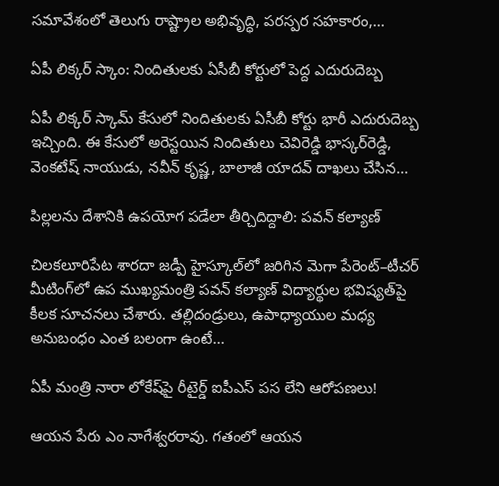సమావేశంలో తెలుగు రాష్ట్రాల అభివృద్ధి, పరస్పర సహకారం,...

ఏపీ లిక్కర్ స్కాం: నిందితులకు ఏసీబీ కోర్టులో పెద్ద ఎదురుదెబ్బ

ఏపీ లిక్కర్ స్కామ్ కేసులో నిందితులకు ఏసీబీ కోర్టు భారీ ఎదురుదెబ్బ ఇచ్చింది. ఈ కేసులో అరెస్టయిన నిందితులు చెవిరెడ్డి భాస్కర్‌రెడ్డి, వెంకటేష్ నాయుడు, నవీన్ కృష్ణ, బాలాజీ యాదవ్ దాఖలు చేసిన...

పిల్లలను దేశానికి ఉపయోగ పడేలా తీర్చిదిద్దాలి: పవన్ కల్యాణ్

చిలకలూరిపేట శారదా జడ్పీ హైస్కూల్‌లో జరిగిన మెగా పేరెంట్–టీచర్ మీటింగ్‌లో ఉప ముఖ్యమంత్రి పవన్ కల్యాణ్ విద్యార్థుల భవిష్యత్‌పై కీలక సూచనలు చేశారు. తల్లిదండ్రులు, ఉపాధ్యాయుల మధ్య అనుబంధం ఎంత బలంగా ఉంటే...

ఏపీ మంత్రి నారా లోకేష్‌పై రీటైర్డ్ ఐపీఎస్ పస లేని ఆరోపణలు!

ఆయన పేరు ఎం నాగేశ్వరరావు. గతంలో ఆయన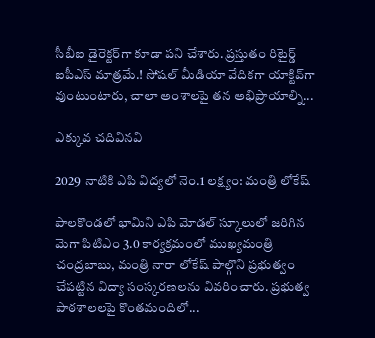సీబీఐ డైరెక్టర్‌గా కూడా పని చేశారు. ప్రస్తుతం రిటైర్డ్ ఐపీఎస్ మాత్రమే.! సోషల్ మీడియా వేదికగా యాక్టివ్‌గా వుంటుంటారు, చాలా అంశాలపై తన అభిప్రాయాల్ని...

ఎక్కువ చదివినవి

2029 నాటికి ఎపి విద్యలో నెం.1 లక్ష్యం: మంత్రి లోకేష్

పాలకొండలో భామిని ఎపి మోడల్ స్కూలులో జరిగిన మెగా పిటిఎం 3.0 కార్యక్రమంలో ముఖ్యమంత్రి చంద్రబాబు, మంత్రి నారా లోకేష్ పాల్గొని ప్రభుత్వం చేపట్టిన విద్యా సంస్కరణలను వివరించారు. ప్రభుత్వ పాఠశాలలపై కొంతమందిలో...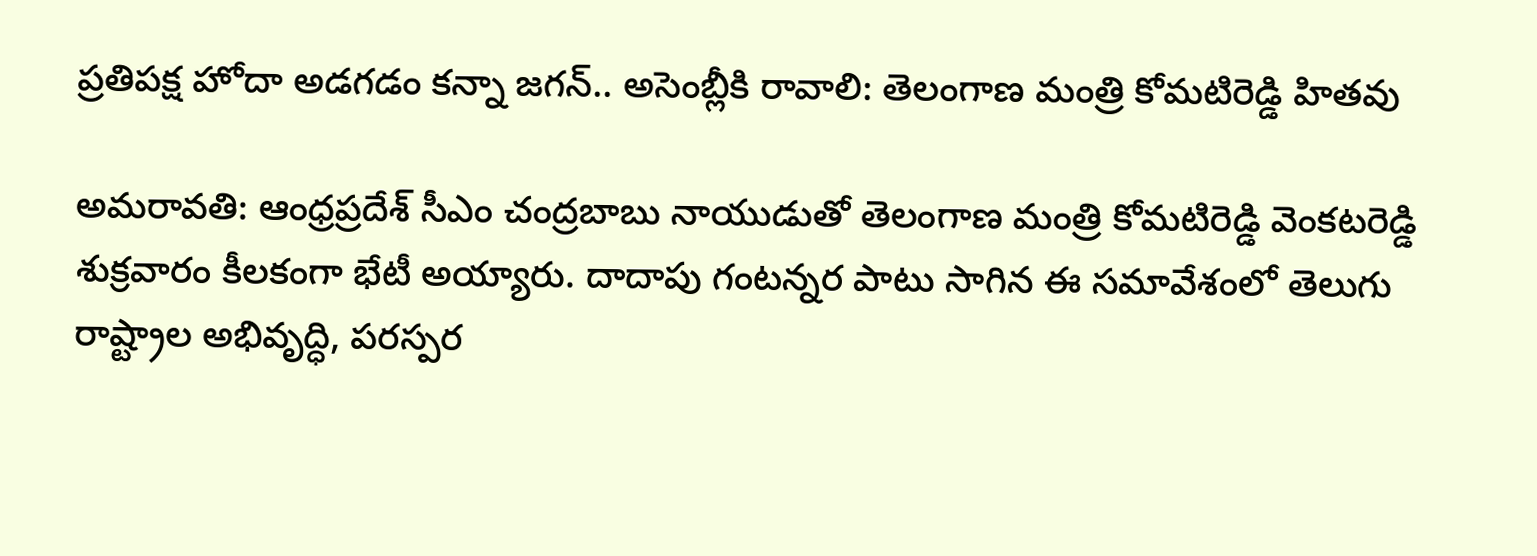ప్రతిపక్ష హోదా అడగడం కన్నా జగన్.. అసెంబ్లీకి రావాలి: తెలంగాణ మంత్రి కోమటిరెడ్డి హితవు

అమరావతి: ఆంధ్రప్రదేశ్ సీఎం చంద్రబాబు నాయుడుతో తెలంగాణ మంత్రి కోమటిరెడ్డి వెంకటరెడ్డి శుక్రవారం కీలకంగా భేటీ అయ్యారు. దాదాపు గంటన్నర పాటు సాగిన ఈ సమావేశంలో తెలుగు రాష్ట్రాల అభివృద్ధి, పరస్పర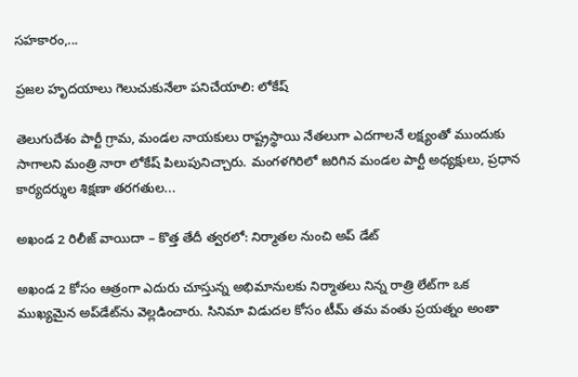సహకారం,...

ప్రజల హృదయాలు గెలుచుకునేలా పనిచేయాలి: లోకేష్

తెలుగుదేశం పార్టీ గ్రామ, మండల నాయకులు రాష్ట్రస్థాయి నేతలుగా ఎదగాలనే లక్ష్యంతో ముందుకు సాగాలని మంత్రి నారా లోకేష్ పిలుపునిచ్చారు. మంగళగిరిలో జరిగిన మండల పార్టీ అధ్యక్షులు, ప్రధాన కార్యదర్శుల శిక్షణా తరగతుల...

అఖండ 2 రిలీజ్ వాయిదా – కొత్త తేదీ త్వరలో: నిర్మాతల నుంచి అప్ డేట్

అఖండ 2 కోసం ఆత్రంగా ఎదురు చూస్తున్న అభిమానులకు నిర్మాతలు నిన్న రాత్రి లేట్‌గా ఒక ముఖ్యమైన అప్‌డేట్‌ను వెల్లడించారు. సినిమా విడుదల కోసం టీమ్ తమ వంతు ప్రయత్నం అంతా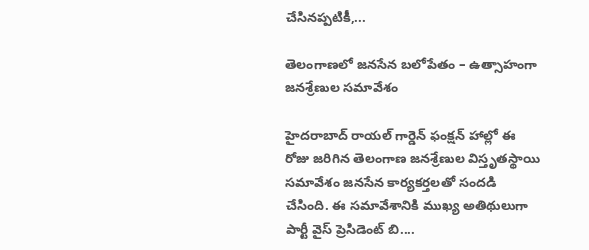చేసినప్పటికీ,...

తెలంగాణలో జనసేన బలోపేతం – ఉత్సాహంగా జనశ్రేణుల సమావేశం

హైదరాబాద్ రాయల్ గార్డెన్ ఫంక్షన్ హాల్లో ఈ రోజు జరిగిన తెలంగాణ జనశ్రేణుల విస్తృతస్థాయి సమావేశం జనసేన కార్యకర్తలతో సందడి చేసింది. ఈ సమావేశానికి ముఖ్య అతిథులుగా పార్టీ వైస్ ప్రెసిడెంట్ బి....